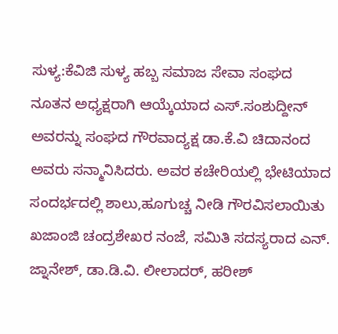ಸುಳ್ಯ:ಕೆವಿಜಿ ಸುಳ್ಯ ಹಬ್ಬ ಸಮಾಜ ಸೇವಾ ಸಂಘದ ನೂತನ ಅಧ್ಯಕ್ಷರಾಗಿ ಆಯ್ಕೆಯಾದ ಎಸ್.ಸಂಶುದ್ದೀನ್ ಅವರನ್ನು ಸಂಘದ ಗೌರವಾದ್ಯಕ್ಷ ಡಾ.ಕೆ.ವಿ ಚಿದಾನಂದ ಅವರು ಸನ್ಮಾನಿಸಿದರು. ಅವರ ಕಚೇರಿಯಲ್ಲಿ ಭೇಟಿಯಾದ ಸಂದರ್ಭದಲ್ಲಿ ಶಾಲು,ಹೂಗುಚ್ಚ ನೀಡಿ ಗೌರವಿಸಲಾಯಿತು ಖಜಾಂಜಿ ಚಂದ್ರಶೇಖರ ನಂಜೆ, ಸಮಿತಿ ಸದಸ್ಯರಾದ ಎನ್. ಜ್ನಾನೇಶ್, ಡಾ.ಡಿ.ವಿ. ಲೀಲಾದರ್, ಹರೀಶ್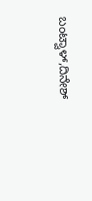ಬಂಟ್ವಾಳ್,ದಿನೇಶ್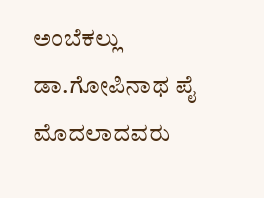ಅಂಬೆಕಲ್ಲು
ಡಾ.ಗೋಪಿನಾಥ ಪೈ ಮೊದಲಾದವರು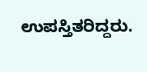ಉಪಸ್ತಿತರಿದ್ದರು.